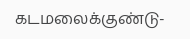கடமலைக்குண்டு-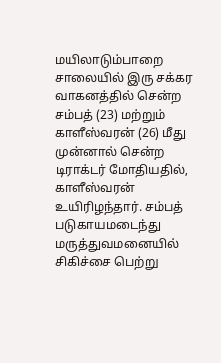மயிலாடும்பாறை சாலையில் இரு சக்கர வாகனத்தில் சென்ற சம்பத் (23) மற்றும் காளீஸ்வரன் (26) மீது முன்னால் சென்ற டிராக்டர் மோதியதில், காளீஸ்வரன் உயிரிழந்தார். சம்பத் படுகாயமடைந்து மருத்துவமனையில் சிகிச்சை பெற்று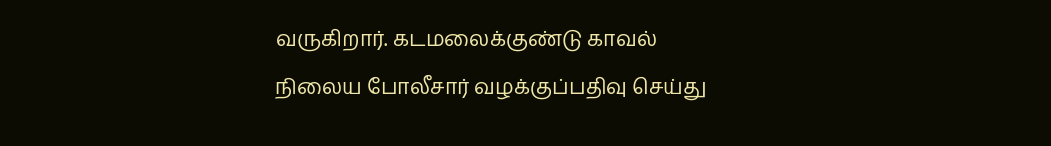வருகிறார். கடமலைக்குண்டு காவல் நிலைய போலீசார் வழக்குப்பதிவு செய்து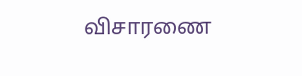விசாரணை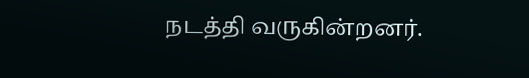நடத்தி வருகின்றனர்.